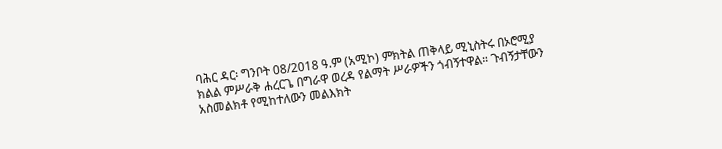ባሕር ዳር፡ ግንቦት 08/2018 ዓ.ም (አሚኮ) ምክትል ጠቅላይ ሚኒስትሩ በኦሮሚያ ክልል ምሥራቅ ሐረርጌ በግራዋ ወረዳ የልማት ሥራዎችን ጎብኝተዋል። ጉብኝታቸውን አስመልክቶ የሚከተለውን መልእክት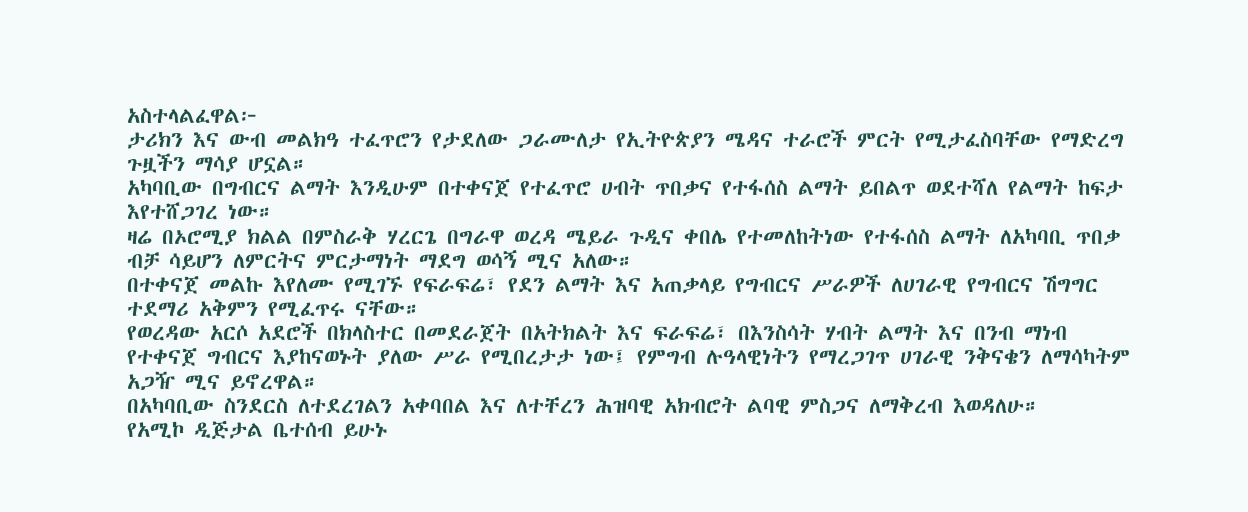አስተላልፈዋል፦
ታሪክን እና ውብ መልክዓ ተፈጥሮን የታደለው ጋራሙለታ የኢትዮጵያን ሜዳና ተራሮች ምርት የሚታፈስባቸው የማድረግ ጉዟችን ማሳያ ሆኗል።
አካባቢው በግብርና ልማት እንዲሁም በተቀናጀ የተፈጥሮ ሀብት ጥበቃና የተፋሰስ ልማት ይበልጥ ወደተሻለ የልማት ከፍታ እየተሸጋገረ ነው።
ዛሬ በኦሮሚያ ክልል በምስራቅ ሃረርጌ በግራዋ ወረዳ ሜይራ ጉዲና ቀበሌ የተመለከትነው የተፋሰስ ልማት ለአካባቢ ጥበቃ ብቻ ሳይሆን ለምርትና ምርታማነት ማደግ ወሳኝ ሚና አለው።
በተቀናጀ መልኩ እየለሙ የሚገኙ የፍራፍሬ፣ የደን ልማት እና አጠቃላይ የግብርና ሥራዎች ለሀገራዊ የግብርና ሽግግር ተደማሪ አቅምን የሚፈጥሩ ናቸው።
የወረዳው አርሶ አደሮች በክላስተር በመደራጀት በአትክልት እና ፍራፍሬ፣ በእንስሳት ሃብት ልማት እና በንብ ማነብ የተቀናጀ ግብርና እያከናወኑት ያለው ሥራ የሚበረታታ ነው፤ የምግብ ሉዓላዊነትን የማረጋገጥ ሀገራዊ ንቅናቄን ለማሳካትም አጋዥ ሚና ይኖረዋል።
በአካባቢው ስንደርስ ለተደረገልን አቀባበል እና ለተቸረን ሕዝባዊ አክብሮት ልባዊ ምስጋና ለማቅረብ እወዳለሁ።
የአሚኮ ዲጅታል ቤተሰብ ይሁኑ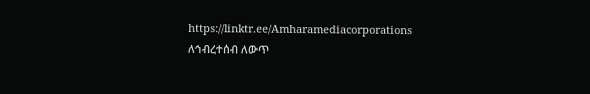https://linktr.ee/Amharamediacorporations
ለኅብረተሰብ ለውጥ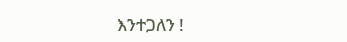እንተጋለን !